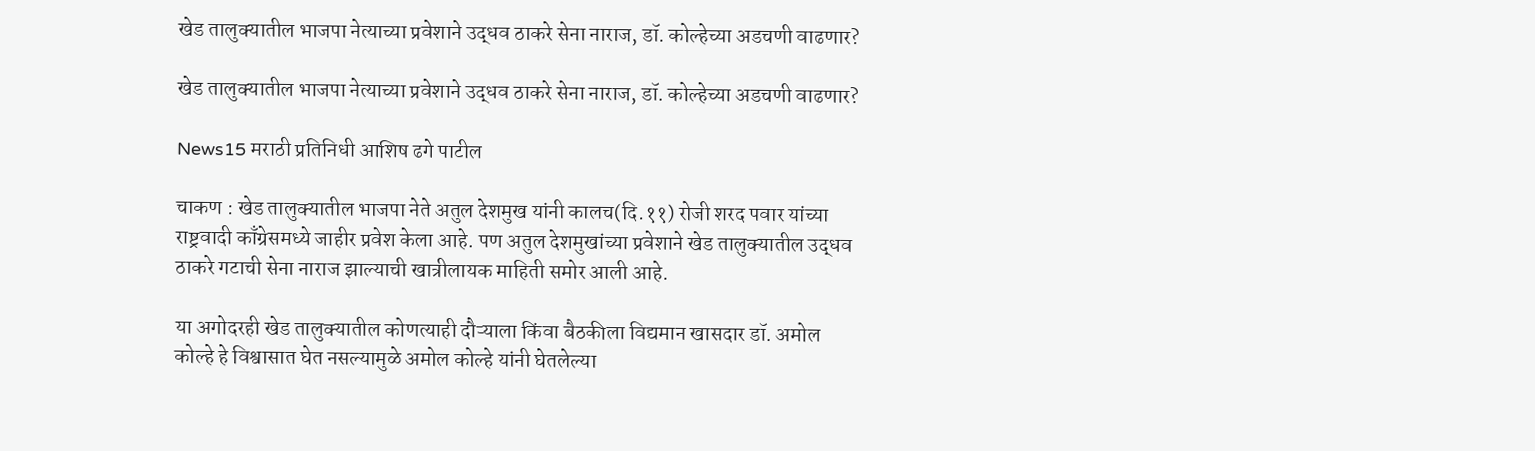खेड तालुक्यातील भाजपा नेत्याच्या प्रवेशाने उद्धव ठाकरे सेना नाराज, डॉ. कोल्हेच्या अडचणी वाढणार?

खेड तालुक्यातील भाजपा नेत्याच्या प्रवेशाने उद्धव ठाकरे सेना नाराज, डॉ. कोल्हेच्या अडचणी वाढणार?

News15 मराठी प्रतिनिधी आशिष ढगे पाटील

चाकण : खेड तालुक्यातील भाजपा नेते अतुल देशमुख यांनी कालच(दि.११) रोजी शरद पवार यांच्या राष्ट्रवादी काँग्रेसमध्ये जाहीर प्रवेश केला आहे. पण अतुल देशमुखांच्या प्रवेशाने खेड तालुक्यातील उद्धव ठाकरे गटाची सेना नाराज झाल्याची खात्रीलायक माहिती समोर आली आहे.

या अगोदरही खेड तालुक्यातील कोणत्याही दौऱ्याला किंवा बैठकीला विद्यमान खासदार डॉ. अमोल कोल्हे हे विश्वासात घेत नसल्यामुळे अमोल कोल्हे यांनी घेतलेल्या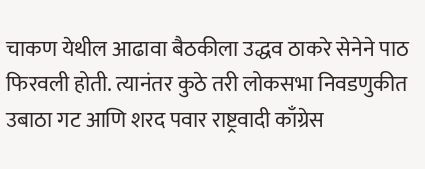चाकण येथील आढावा बैठकीला उद्धव ठाकरे सेनेने पाठ फिरवली होती. त्यानंतर कुठे तरी लोकसभा निवडणुकीत उबाठा गट आणि शरद पवार राष्ट्रवादी काँग्रेस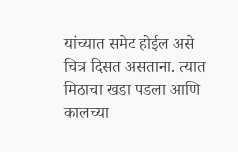यांच्यात समेट होईल असे चित्र दिसत असताना. त्यात मिठाचा खडा पडला आणि कालच्या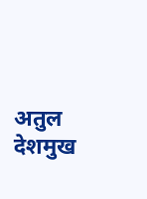अतुल देशमुख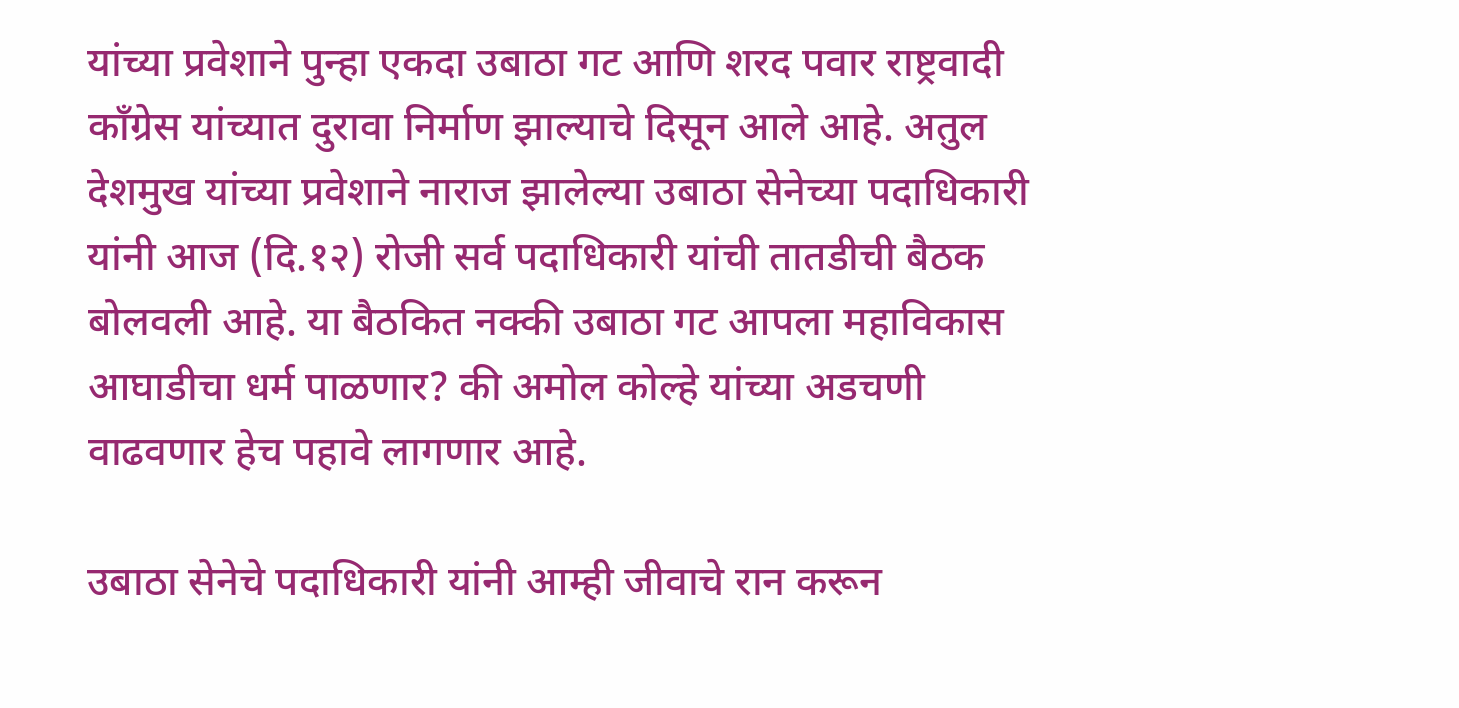यांच्या प्रवेशाने पुन्हा एकदा उबाठा गट आणि शरद पवार राष्ट्रवादी काँग्रेस यांच्यात दुरावा निर्माण झाल्याचे दिसून आले आहे. अतुल देशमुख यांच्या प्रवेशाने नाराज झालेल्या उबाठा सेनेच्या पदाधिकारी यांनी आज (दि.१२) रोजी सर्व पदाधिकारी यांची तातडीची बैठक बोलवली आहे. या बैठकित नक्की उबाठा गट आपला महाविकास आघाडीचा धर्म पाळणार? की अमोल कोल्हे यांच्या अडचणी वाढवणार हेच पहावे लागणार आहे.

उबाठा सेनेचे पदाधिकारी यांनी आम्ही जीवाचे रान करून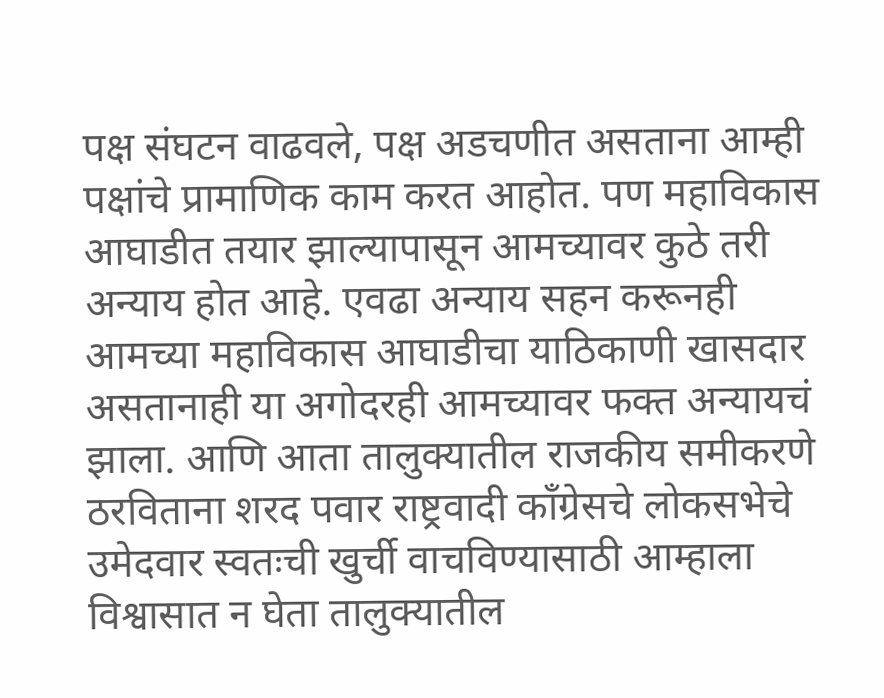पक्ष संघटन वाढवले, पक्ष अडचणीत असताना आम्ही पक्षांचे प्रामाणिक काम करत आहोत. पण महाविकास आघाडीत तयार झाल्यापासून आमच्यावर कुठे तरी अन्याय होत आहे. एवढा अन्याय सहन करूनही आमच्या महाविकास आघाडीचा याठिकाणी खासदार असतानाही या अगोदरही आमच्यावर फक्त अन्यायचं झाला. आणि आता तालुक्यातील राजकीय समीकरणे ठरविताना शरद पवार राष्ट्रवादी काँग्रेसचे लोकसभेचे उमेदवार स्वतःची खुर्ची वाचविण्यासाठी आम्हाला विश्वासात न घेता तालुक्यातील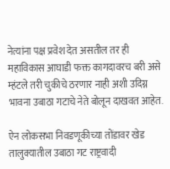नेत्यांना पक्ष प्रवेश देत असतील तर ही महाविकास आघाडी फक्त कागदावरच बरी असे म्हंटले तरी चुकीचे ठरणार नाही अशी उदिग्न भावना उबाठा गटाचे नेते बोलून दाखवत आहेत.

ऐन लोकसभा निवडणूकीच्या तोंडावर खेड तालुक्यातील उबाठा गट राष्ट्रवादी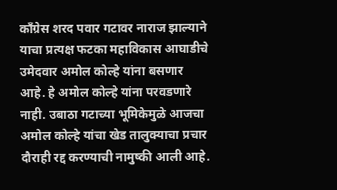काँग्रेस शरद पवार गटावर नाराज झाल्याने याचा प्रत्यक्ष फटका महाविकास आघाडीचे उमेदवार अमोल कोल्हे यांना बसणार आहे. हे अमोल कोल्हे यांना परवडणारे नाही. उबाठा गटाच्या भूमिकेमुळे आजचा अमोल कोल्हे यांचा खेड तालुक्याचा प्रचार दौराही रद्द करण्याची नामुष्की आली आहे.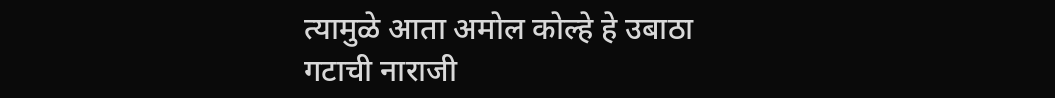त्यामुळे आता अमोल कोल्हे हे उबाठा गटाची नाराजी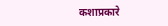कशाप्रकारे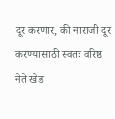दूर करणार, की नाराजी दूर करण्यासाठी स्वतः वरिष्ठ नेते खेड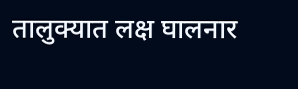तालुक्यात लक्ष घालनार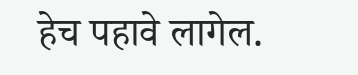हेच पहावे लागेल.